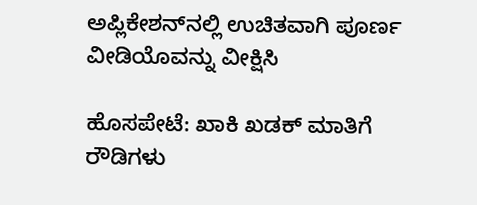ಅಪ್ಲಿಕೇಶನ್‌ನಲ್ಲಿ ಉಚಿತವಾಗಿ ಪೂರ್ಣ ವೀಡಿಯೊವನ್ನು ವೀಕ್ಷಿಸಿ

ಹೊಸಪೇಟೆ: ಖಾಕಿ ಖಡಕ್ ಮಾತಿಗೆ ರೌಡಿಗಳು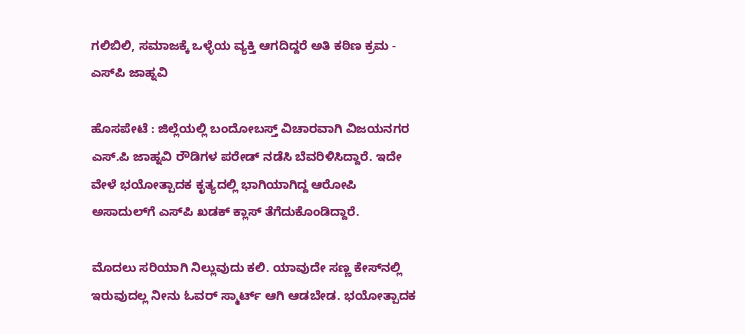ಗಲಿಬಿಲಿ, ಸಮಾಜಕ್ಕೆ ಒಳ್ಳೆಯ ವ್ಯಕ್ತಿ ಆಗದಿದ್ದರೆ ಅತಿ ಕಠಿಣ ಕ್ರಮ - ಎಸ್‌ಪಿ ಜಾಹ್ನವಿ

ಹೊಸಪೇಟೆ : ಜಿಲ್ಲೆಯಲ್ಲಿ ಬಂದೋಬಸ್ತ್ ವಿಚಾರವಾಗಿ ವಿಜಯನಗರ ಎಸ್.ಪಿ ಜಾಹ್ನವಿ ರೌಡಿಗಳ ಪರೇಡ್ ನಡೆಸಿ ಬೆವರಿಳಿಸಿದ್ದಾರೆ. ಇದೇ ವೇಳೆ ಭಯೋತ್ಪಾದಕ ಕೃತ್ಯದಲ್ಲಿ ಭಾಗಿಯಾಗಿದ್ದ ಆರೋಪಿ ಅಸಾದುಲ್‌ಗೆ ಎಸ್‌ಪಿ ಖಡಕ್ ಕ್ಲಾಸ್ ತೆಗೆದುಕೊಂಡಿದ್ದಾರೆ.

ಮೊದಲು ಸರಿಯಾಗಿ ನಿಲ್ಲುವುದು ಕಲಿ. ಯಾವುದೇ ಸಣ್ಣ ಕೇಸ್‌ನಲ್ಲಿ ಇರುವುದಲ್ಲ ನೀನು ಓವರ್ ಸ್ಮಾರ್ಟ್ ಆಗಿ ಆಡಬೇಡ. ಭಯೋತ್ಪಾದಕ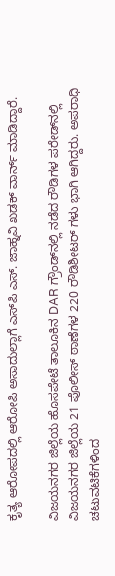ಕೃತ್ಯ ಆರೋಪದಲ್ಲಿ ಆರೋಪಿ ಅಸಾದುಲ್ಲಾಗೆ ಎಸ್‌ಪಿ ಎಸ್. ಜಾಹ್ನವಿ ಖಡಕ್ ವಾರ್ನ್ ಮಾಡಿದ್ದಾರೆ.

ವಿಜಯನಗರ ಜಿಲ್ಲೆಯ ಹೊಸಪೇಟೆ ತಾಲೂಕಿನ DAR ಗ್ರೌಂಡ್‌ನಲ್ಲಿ ನಡೆದ ರೌಡಿಗಳ ಪರೇಡ್‌ನಲ್ಲಿ ವಿಜಯನಗರ ಜಿಲ್ಲೆಯ 21 ಪೊಲೀಸ್ ಠಾಣೆಗಳ 220 ರೌಡಿಶೀಟರ್ ಗಳು ಭಾಗಿ ಆಗಿದ್ದರು. ಅಪರಾಧಿ ಚಟುವಟಿಕೆಗಳಿಂದ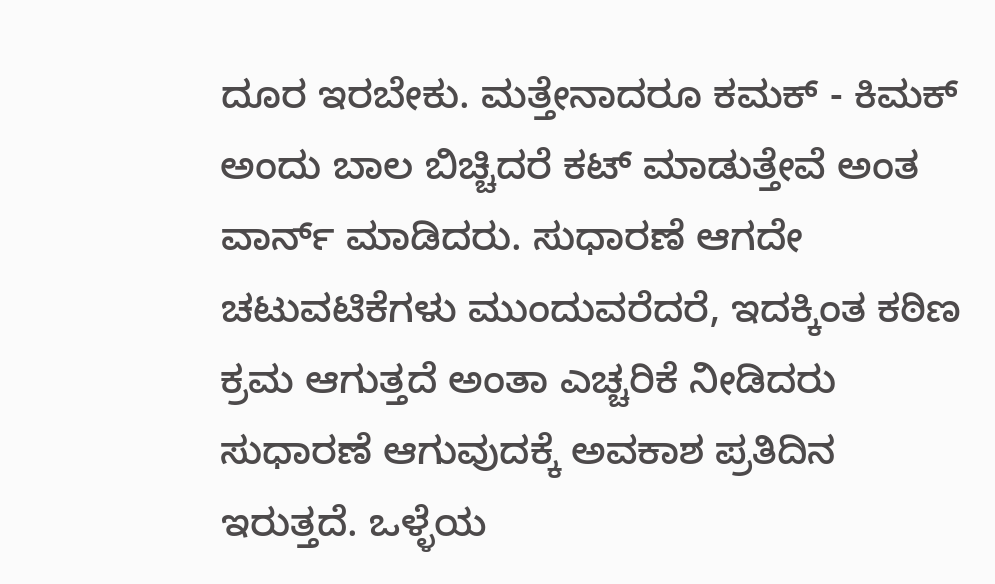ದೂರ ಇರಬೇಕು. ಮತ್ತೇನಾದರೂ ಕಮಕ್ - ಕಿಮಕ್ ಅಂದು ಬಾಲ ಬಿಚ್ಚಿದರೆ ಕಟ್ ಮಾಡುತ್ತೇವೆ ಅಂತ ವಾರ್ನ್ ಮಾಡಿದರು. ಸುಧಾರಣೆ ಆಗದೇ ಚಟುವಟಿಕೆಗಳು ಮುಂದುವರೆದರೆ, ಇದಕ್ಕಿಂತ ಕಠಿಣ ಕ್ರಮ ಆಗುತ್ತದೆ ಅಂತಾ ಎಚ್ಚರಿಕೆ ನೀಡಿದರು ಸುಧಾರಣೆ ಆಗುವುದಕ್ಕೆ ಅವಕಾಶ ಪ್ರತಿದಿನ ಇರುತ್ತದೆ. ಒಳ್ಳೆಯ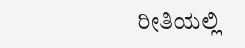ರೀತಿಯಲ್ಲಿ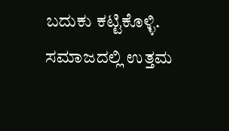ಬದುಕು ಕಟ್ಟಿಕೊಳ್ಳಿ. ಸಮಾಜದಲ್ಲಿ ಉತ್ತಮ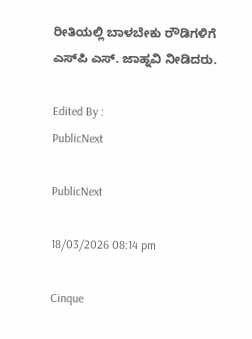ರೀತಿಯಲ್ಲಿ ಬಾಳಬೇಕು ರೌಡಿಗಳಿಗೆ ಎಸ್‌ಪಿ ಎಸ್. ಜಾಹ್ನವಿ ನೀಡಿದರು.

Edited By :
PublicNext

PublicNext

18/03/2026 08:14 pm

Cinque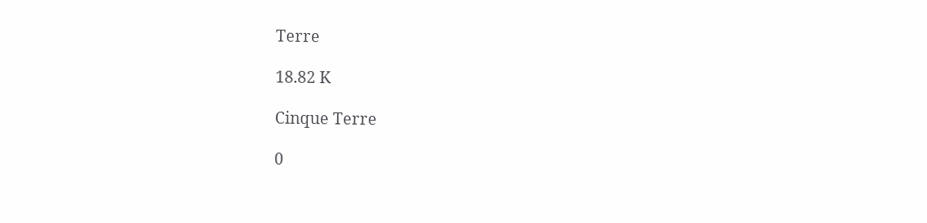Terre

18.82 K

Cinque Terre

0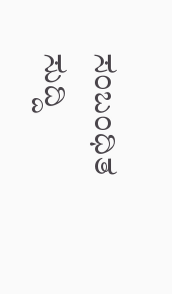ಸಂಬಂಧಿತ ಸುದ್ದಿ